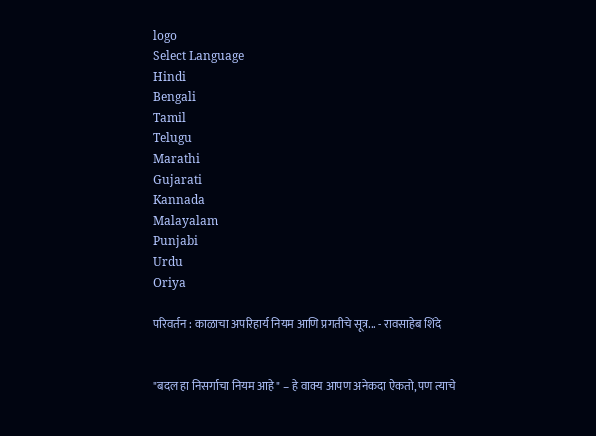logo
Select Language
Hindi
Bengali
Tamil
Telugu
Marathi
Gujarati
Kannada
Malayalam
Punjabi
Urdu
Oriya

परिवर्तन : काळाचा अपरिहार्य नियम आणि प्रगतीचे सूत्र... - रावसाहेब शिंदे


"बदल हा निसर्गाचा नियम आहे" – हे वाक्य आपण अनेकदा ऐकतो, पण त्याचे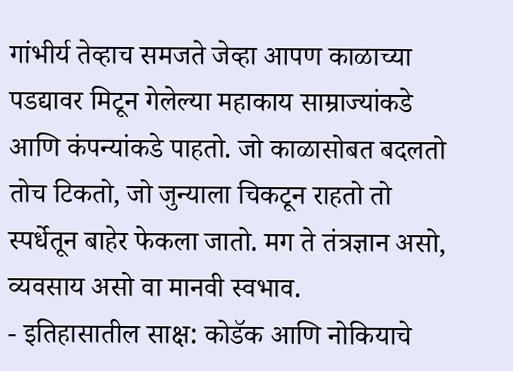गांभीर्य तेव्हाच समजते जेव्हा आपण काळाच्या पडद्यावर मिटून गेलेल्या महाकाय साम्राज्यांकडे आणि कंपन्यांकडे पाहतो. जो काळासोबत बदलतो तोच टिकतो, जो जुन्याला चिकटून राहतो तो स्पर्धेतून बाहेर फेकला जातो. मग ते तंत्रज्ञान असो, व्यवसाय असो वा मानवी स्वभाव.
- इतिहासातील साक्ष: कोडॅक आणि नोकियाचे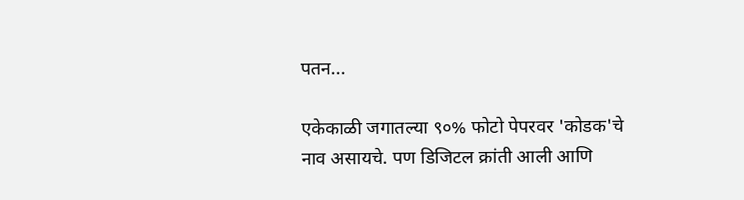पतन...

एकेकाळी जगातल्या ९०% फोटो पेपरवर 'कोडक'चे नाव असायचे. पण डिजिटल क्रांती आली आणि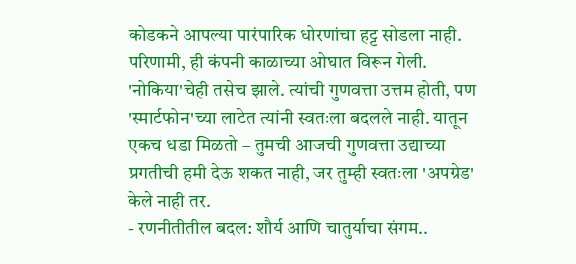कोडकने आपल्या पारंपारिक धोरणांचा हट्ट सोडला नाही. परिणामी, ही कंपनी काळाच्या ओघात विरून गेली. 'नोकिया'चेही तसेच झाले. त्यांची गुणवत्ता उत्तम होती, पण 'स्मार्टफोन'च्या लाटेत त्यांनी स्वतःला बदलले नाही. यातून एकच धडा मिळतो – तुमची आजची गुणवत्ता उद्याच्या प्रगतीची हमी देऊ शकत नाही, जर तुम्ही स्वतःला 'अपग्रेड' केले नाही तर.
- रणनीतीतील बदल: शौर्य आणि चातुर्याचा संगम..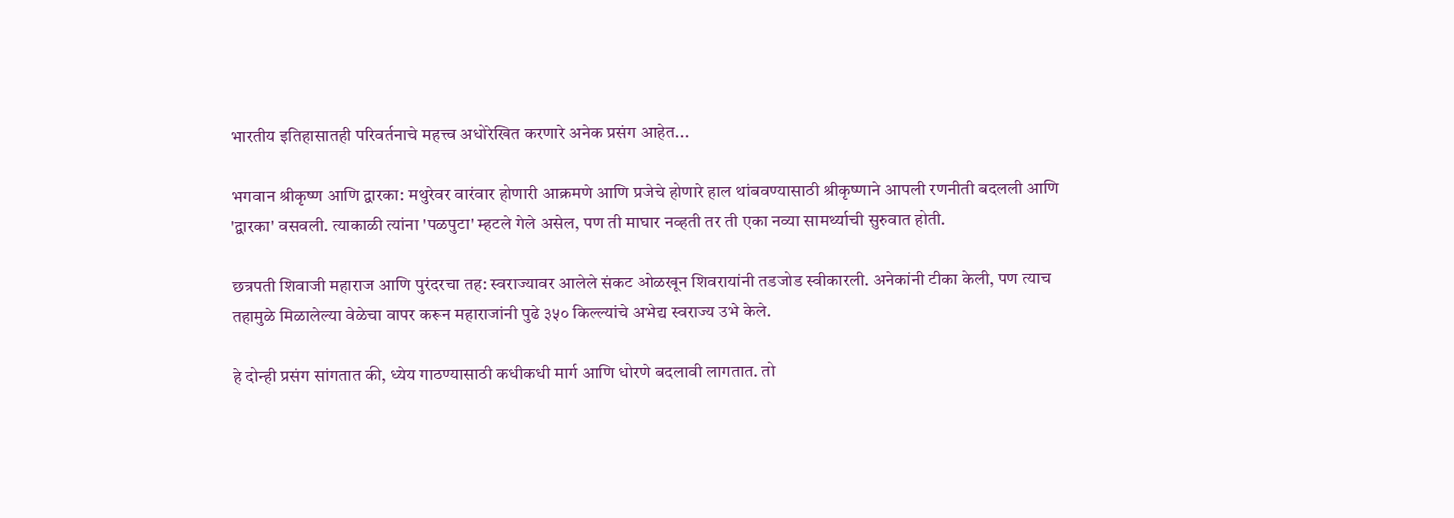भारतीय इतिहासातही परिवर्तनाचे महत्त्व अधोरेखित करणारे अनेक प्रसंग आहेत...

भगवान श्रीकृष्ण आणि द्वारका: मथुरेवर वारंवार होणारी आक्रमणे आणि प्रजेचे होणारे हाल थांबवण्यासाठी श्रीकृष्णाने आपली रणनीती बदलली आणि 'द्वारका' वसवली. त्याकाळी त्यांना 'पळपुटा' म्हटले गेले असेल, पण ती माघार नव्हती तर ती एका नव्या सामर्थ्याची सुरुवात होती.

छत्रपती शिवाजी महाराज आणि पुरंदरचा तह: स्वराज्यावर आलेले संकट ओळखून शिवरायांनी तडजोड स्वीकारली. अनेकांनी टीका केली, पण त्याच तहामुळे मिळालेल्या वेळेचा वापर करून महाराजांनी पुढे ३५० किल्ल्यांचे अभेद्य स्वराज्य उभे केले.

हे दोन्ही प्रसंग सांगतात की, ध्येय गाठण्यासाठी कधीकधी मार्ग आणि धोरणे बदलावी लागतात. तो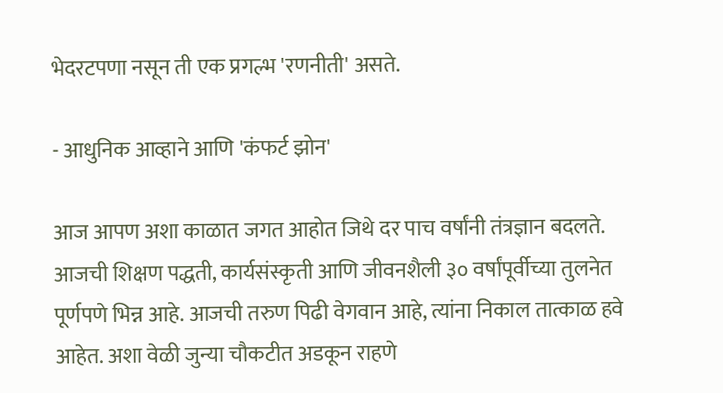भेदरटपणा नसून ती एक प्रगल्भ 'रणनीती' असते.

- आधुनिक आव्हाने आणि 'कंफर्ट झोन'

आज आपण अशा काळात जगत आहोत जिथे दर पाच वर्षांनी तंत्रज्ञान बदलते. आजची शिक्षण पद्धती, कार्यसंस्कृती आणि जीवनशैली ३० वर्षांपूर्वीच्या तुलनेत पूर्णपणे भिन्न आहे. आजची तरुण पिढी वेगवान आहे, त्यांना निकाल तात्काळ हवे आहेत. अशा वेळी जुन्या चौकटीत अडकून राहणे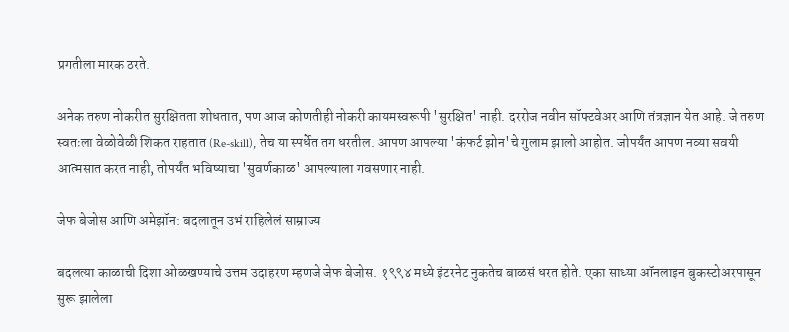प्रगतीला मारक ठरते.

अनेक तरुण नोकरीत सुरक्षितता शोधतात, पण आज कोणतीही नोकरी कायमस्वरूपी 'सुरक्षित' नाही. दररोज नवीन सॉफ्टवेअर आणि तंत्रज्ञान येत आहे. जे तरुण स्वतःला वेळोवेळी शिकत राहतात (Re-skill), तेच या स्पर्धेत तग धरतील. आपण आपल्या 'कंफर्ट झोन'चे गुलाम झालो आहोत. जोपर्यंत आपण नव्या सवयी आत्मसात करत नाही, तोपर्यंत भविष्याचा 'सुवर्णकाळ' आपल्याला गवसणार नाही.

जेफ बेजोस आणि अमेझॉन: बदलातून उभं राहिलेलं साम्राज्य

बदलत्या काळाची दिशा ओळखण्याचे उत्तम उदाहरण म्हणजे जेफ बेजोस. १९९४ मध्ये इंटरनेट नुकतेच बाळसं धरत होते. एका साध्या ऑनलाइन बुकस्टोअरपासून सुरू झालेला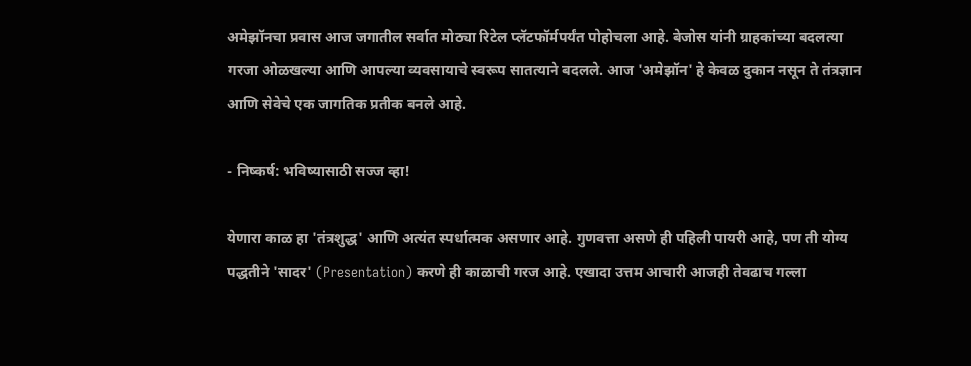अमेझॉनचा प्रवास आज जगातील सर्वात मोठ्या रिटेल प्लॅटफॉर्मपर्यंत पोहोचला आहे. बेजोस यांनी ग्राहकांच्या बदलत्या गरजा ओळखल्या आणि आपल्या व्यवसायाचे स्वरूप सातत्याने बदलले. आज 'अमेझॉन' हे केवळ दुकान नसून ते तंत्रज्ञान आणि सेवेचे एक जागतिक प्रतीक बनले आहे.

- निष्कर्ष: भविष्यासाठी सज्ज व्हा!

येणारा काळ हा 'तंत्रशुद्ध' आणि अत्यंत स्पर्धात्मक असणार आहे. गुणवत्ता असणे ही पहिली पायरी आहे, पण ती योग्य पद्धतीने 'सादर' (Presentation) करणे ही काळाची गरज आहे. एखादा उत्तम आचारी आजही तेवढाच गल्ला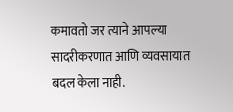कमावतो जर त्याने आपल्या सादरीकरणात आणि व्यवसायात बदल केला नाही.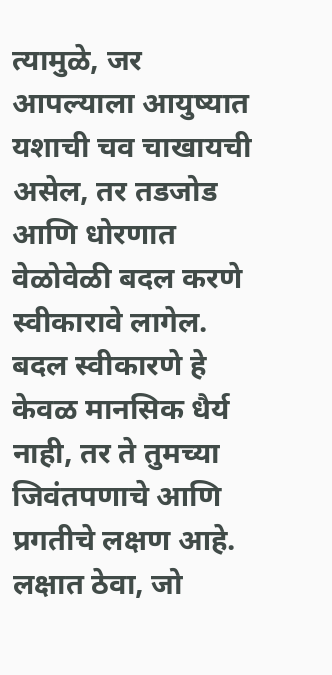त्यामुळे, जर आपल्याला आयुष्यात यशाची चव चाखायची असेल, तर तडजोड आणि धोरणात वेळोवेळी बदल करणे स्वीकारावे लागेल. बदल स्वीकारणे हे केवळ मानसिक धैर्य नाही, तर ते तुमच्या जिवंतपणाचे आणि प्रगतीचे लक्षण आहे. लक्षात ठेवा, जो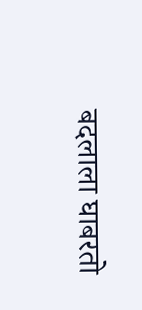बदलाला घाबरतो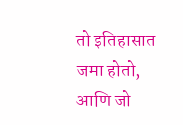तो इतिहासात जमा होतो, आणि जो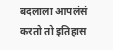बदलाला आपलंसं करतो तो इतिहास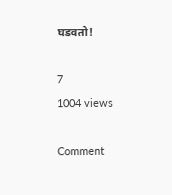घडवतो!

7
1004 views

Comment